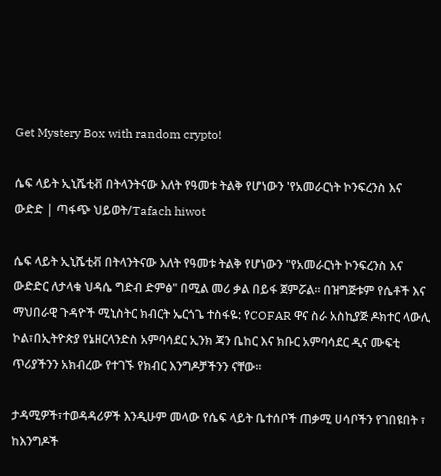Get Mystery Box with random crypto!

ሴፍ ላይት ኢኒሼቲቭ በትላንትናው እለት የዓመቱ ትልቅ የሆነውን 'የአመራርነት ኮንፍረንስ እና ውድድ | ጣፋጭ ህይወት/Tafach hiwot

ሴፍ ላይት ኢኒሼቲቭ በትላንትናው እለት የዓመቱ ትልቅ የሆነውን "የአመራርነት ኮንፍረንስ እና ውድድር ለታላቁ ህዳሴ ግድብ ድምፅ" በሚል መሪ ቃል በይፋ ጀምሯል። በዝግጅቱም የሴቶች እና ማህበራዊ ጉዳዮች ሚኒስትር ክብርት ኤርጎጌ ተስፋዬ: የCOFAR ዋና ስራ አስኪያጅ ዶክተር ላውሊ ኮል፣በኢትዮጵያ የኔዘርላንድስ አምባሳደር ኢንክ ጃን ቤከር እና ክቡር አምባሳደር ዲና ሙፍቲ ጥሪያችንን አክብረው የተገኙ የክብር እንግዶቻችንን ናቸው።

ታዳሚዎች፣ተወዳዳሪዎች እንዲሁም መላው የሴፍ ላይት ቤተሰቦች ጠቃሚ ሀሳቦችን የገበዩበት ፣ ከእንግዶች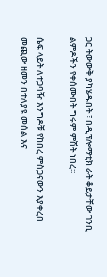ጋር ትውውቅ ያካሄዱበት ፣ በዲፕሎማቲክ ራት ቆይታቸው ገንቢ ልምዶችን የቀሰሙበት ግሩም ምሽት ነበረ፡፡

ሴፍ ላይት ለተጋባዥ እንግዶቹ የከበረ ምስጋናውን እያቀረበ መጪው ዘመን በተለያዩ መሰል እና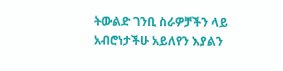ትውልድ ገንቢ ስራዎቻችን ላይ አብሮነታችሁ አይለየን እያልን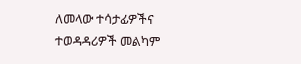ለመላው ተሳታፊዎችና ተወዳዳሪዎች መልካም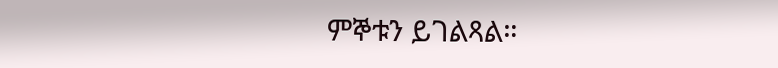ምኞቱን ይገልጻል።